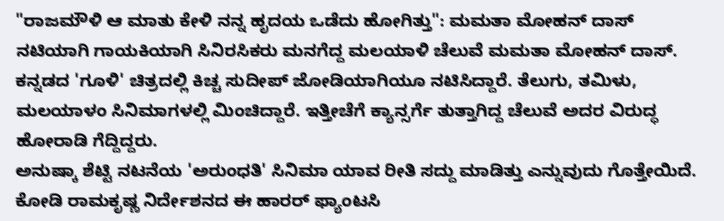"ರಾಜಮೌಳಿ ಆ ಮಾತು ಕೇಳಿ ನನ್ನ ಹೃದಯ ಒಡೆದು ಹೋಗಿತ್ತು": ಮಮತಾ ಮೋಹನ್ ದಾಸ್
ನಟಿಯಾಗಿ ಗಾಯಕಿಯಾಗಿ ಸಿನಿರಸಿಕರು ಮನಗೆದ್ದ ಮಲಯಾಳಿ ಚೆಲುವೆ ಮಮತಾ ಮೋಹನ್ ದಾಸ್. ಕನ್ನಡದ 'ಗೂಳಿ' ಚಿತ್ರದಲ್ಲಿ ಕಿಚ್ಚ ಸುದೀಪ್ ಜೋಡಿಯಾಗಿಯೂ ನಟಿಸಿದ್ದಾರೆ. ತೆಲುಗು, ತಮಿಳು, ಮಲಯಾಳಂ ಸಿನಿಮಾಗಳಲ್ಲಿ ಮಿಂಚಿದ್ದಾರೆ. ಇತ್ತೀಚೆಗೆ ಕ್ಯಾನ್ಸರ್ಗೆ ತುತ್ತಾಗಿದ್ದ ಚೆಲುವೆ ಅದರ ವಿರುದ್ಧ ಹೋರಾಡಿ ಗೆದ್ದಿದ್ದರು.
ಅನುಷ್ಕಾ ಶೆಟ್ಟಿ ನಟನೆಯ 'ಅರುಂಧತಿ' ಸಿನಿಮಾ ಯಾವ ರೀತಿ ಸದ್ದು ಮಾಡಿತ್ತು ಎನ್ನುವುದು ಗೊತ್ತೇಯಿದೆ. ಕೋಡಿ ರಾಮಕೃಷ್ಣ ನಿರ್ದೇಶನದ ಈ ಹಾರರ್ ಫ್ಯಾಂಟಸಿ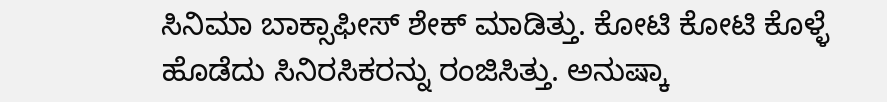ಸಿನಿಮಾ ಬಾಕ್ಸಾಫೀಸ್ ಶೇಕ್ ಮಾಡಿತ್ತು. ಕೋಟಿ ಕೋಟಿ ಕೊಳ್ಳೆ ಹೊಡೆದು ಸಿನಿರಸಿಕರನ್ನು ರಂಜಿಸಿತ್ತು. ಅನುಷ್ಕಾ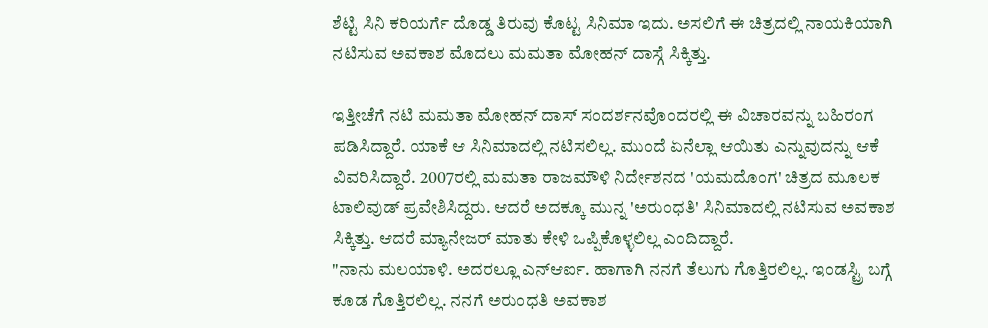ಶೆಟ್ಟಿ ಸಿನಿ ಕರಿಯರ್ಗೆ ದೊಡ್ಡ ತಿರುವು ಕೊಟ್ಟ ಸಿನಿಮಾ ಇದು. ಅಸಲಿಗೆ ಈ ಚಿತ್ರದಲ್ಲಿ ನಾಯಕಿಯಾಗಿ ನಟಿಸುವ ಅವಕಾಶ ಮೊದಲು ಮಮತಾ ಮೋಹನ್ ದಾಸ್ಗೆ ಸಿಕ್ಕಿತ್ತು.

ಇತ್ತೀಚೆಗೆ ನಟಿ ಮಮತಾ ಮೋಹನ್ ದಾಸ್ ಸಂದರ್ಶನವೊಂದರಲ್ಲಿ ಈ ವಿಚಾರವನ್ನು ಬಹಿರಂಗ ಪಡಿಸಿದ್ದಾರೆ. ಯಾಕೆ ಆ ಸಿನಿಮಾದಲ್ಲಿ ನಟಿಸಲಿಲ್ಲ. ಮುಂದೆ ಏನೆಲ್ಲಾ ಆಯಿತು ಎನ್ನುವುದನ್ನು ಆಕೆ ವಿವರಿಸಿದ್ದಾರೆ. 2007ರಲ್ಲಿ ಮಮತಾ ರಾಜಮೌಳಿ ನಿರ್ದೇಶನದ 'ಯಮದೊಂಗ' ಚಿತ್ರದ ಮೂಲಕ ಟಾಲಿವುಡ್ ಪ್ರವೇಶಿಸಿದ್ದರು. ಆದರೆ ಅದಕ್ಕೂ ಮುನ್ನ 'ಅರುಂಧತಿ' ಸಿನಿಮಾದಲ್ಲಿ ನಟಿಸುವ ಅವಕಾಶ ಸಿಕ್ಕಿತ್ತು. ಆದರೆ ಮ್ಯಾನೇಜರ್ ಮಾತು ಕೇಳಿ ಒಪ್ಪಿಕೊಳ್ಳಲಿಲ್ಲ ಎಂದಿದ್ದಾರೆ.
"ನಾನು ಮಲಯಾಳಿ. ಅದರಲ್ಲೂ ಎನ್ಆರ್ಐ. ಹಾಗಾಗಿ ನನಗೆ ತೆಲುಗು ಗೊತ್ತಿರಲಿಲ್ಲ. ಇಂಡಸ್ಟ್ರಿ ಬಗ್ಗೆ ಕೂಡ ಗೊತ್ತಿರಲಿಲ್ಲ. ನನಗೆ ಅರುಂಧತಿ ಅವಕಾಶ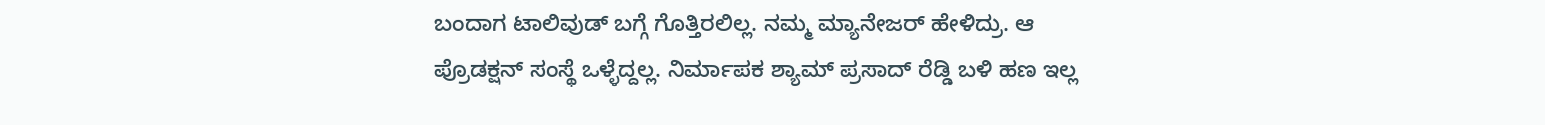ಬಂದಾಗ ಟಾಲಿವುಡ್ ಬಗ್ಗೆ ಗೊತ್ತಿರಲಿಲ್ಲ. ನಮ್ಮ ಮ್ಯಾನೇಜರ್ ಹೇಳಿದ್ರು. ಆ ಪ್ರೊಡಕ್ಷನ್ ಸಂಸ್ಥೆ ಒಳ್ಳೆದ್ದಲ್ಲ. ನಿರ್ಮಾಪಕ ಶ್ಯಾಮ್ ಪ್ರಸಾದ್ ರೆಡ್ಡಿ ಬಳಿ ಹಣ ಇಲ್ಲ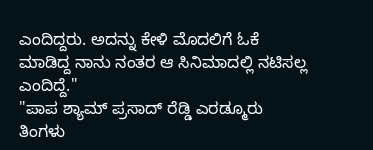ಎಂದಿದ್ದರು. ಅದನ್ನು ಕೇಳಿ ಮೊದಲಿಗೆ ಓಕೆ ಮಾಡಿದ್ದ ನಾನು ನಂತರ ಆ ಸಿನಿಮಾದಲ್ಲಿ ನಟಿಸಲ್ಲ ಎಂದಿದ್ದೆ."
"ಪಾಪ ಶ್ಯಾಮ್ ಪ್ರಸಾದ್ ರೆಡ್ಡಿ ಎರಡ್ಮೂರು ತಿಂಗಳು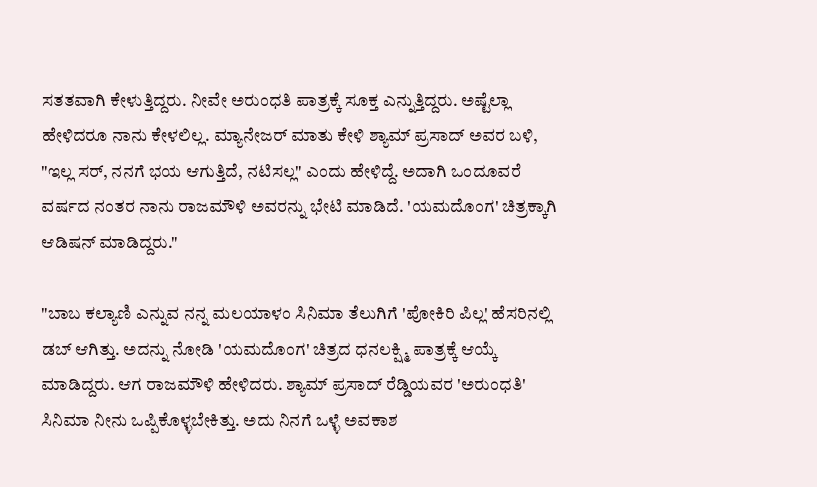ಸತತವಾಗಿ ಕೇಳುತ್ತಿದ್ದರು. ನೀವೇ ಅರುಂಧತಿ ಪಾತ್ರಕ್ಕೆ ಸೂಕ್ತ ಎನ್ನುತ್ತಿದ್ದರು. ಅಷ್ಟೆಲ್ಲಾ ಹೇಳಿದರೂ ನಾನು ಕೇಳಲಿಲ್ಲ. ಮ್ಯಾನೇಜರ್ ಮಾತು ಕೇಳಿ ಶ್ಯಾಮ್ ಪ್ರಸಾದ್ ಅವರ ಬಳಿ, "ಇಲ್ಲ ಸರ್, ನನಗೆ ಭಯ ಆಗುತ್ತಿದೆ, ನಟಿಸಲ್ಲ" ಎಂದು ಹೇಳಿದ್ದೆ. ಅದಾಗಿ ಒಂದೂವರೆ ವರ್ಷದ ನಂತರ ನಾನು ರಾಜಮೌಳಿ ಅವರನ್ನು ಭೇಟಿ ಮಾಡಿದೆ. 'ಯಮದೊಂಗ' ಚಿತ್ರಕ್ಕಾಗಿ ಆಡಿಷನ್ ಮಾಡಿದ್ದರು."

"ಬಾಬ ಕಲ್ಯಾಣಿ ಎನ್ನುವ ನನ್ನ ಮಲಯಾಳಂ ಸಿನಿಮಾ ತೆಲುಗಿಗೆ 'ಪೋಕಿರಿ ಪಿಲ್ಲ' ಹೆಸರಿನಲ್ಲಿ ಡಬ್ ಆಗಿತ್ತು. ಅದನ್ನು ನೋಡಿ 'ಯಮದೊಂಗ' ಚಿತ್ರದ ಧನಲಕ್ಷ್ಮಿ ಪಾತ್ರಕ್ಕೆ ಆಯ್ಕೆ ಮಾಡಿದ್ದರು. ಆಗ ರಾಜಮೌಳಿ ಹೇಳಿದರು. ಶ್ಯಾಮ್ ಪ್ರಸಾದ್ ರೆಡ್ಡಿಯವರ 'ಅರುಂಧತಿ' ಸಿನಿಮಾ ನೀನು ಒಪ್ಪಿಕೊಳ್ಳಬೇಕಿತ್ತು. ಅದು ನಿನಗೆ ಒಳ್ಳೆ ಅವಕಾಶ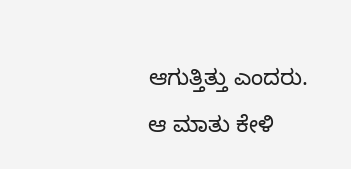ಆಗುತ್ತಿತ್ತು ಎಂದರು. ಆ ಮಾತು ಕೇಳಿ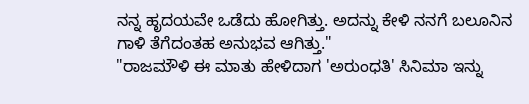ನನ್ನ ಹೃದಯವೇ ಒಡೆದು ಹೋಗಿತ್ತು. ಅದನ್ನು ಕೇಳಿ ನನಗೆ ಬಲೂನಿನ ಗಾಳಿ ತೆಗೆದಂತಹ ಅನುಭವ ಆಗಿತ್ತು."
"ರಾಜಮೌಳಿ ಈ ಮಾತು ಹೇಳಿದಾಗ 'ಅರುಂಧತಿ' ಸಿನಿಮಾ ಇನ್ನು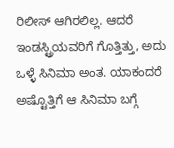ರಿಲೀಸ್ ಆಗಿರಲಿಲ್ಲ. ಆದರೆ ಇಂಡಸ್ಟ್ರಿಯವರಿಗೆ ಗೊತ್ತಿತ್ತು, ಅದು ಒಳ್ಳೆ ಸಿನಿಮಾ ಅಂತ. ಯಾಕಂದರೆ ಅಷ್ಟೊತ್ತಿಗೆ ಆ ಸಿನಿಮಾ ಬಗ್ಗೆ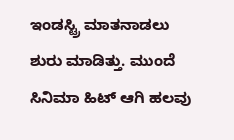ಇಂಡಸ್ಟ್ರಿ ಮಾತನಾಡಲು ಶುರು ಮಾಡಿತ್ತು. ಮುಂದೆ ಸಿನಿಮಾ ಹಿಟ್ ಆಗಿ ಹಲವು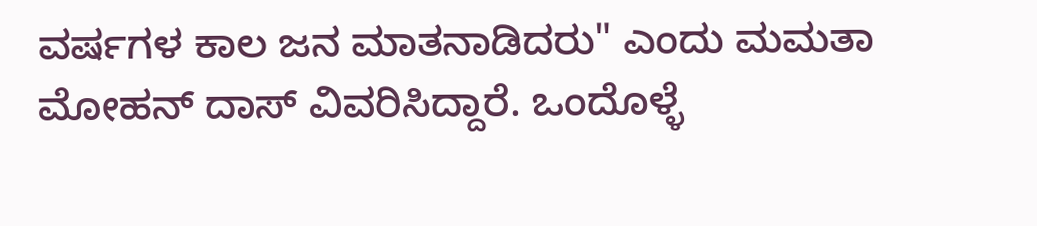ವರ್ಷಗಳ ಕಾಲ ಜನ ಮಾತನಾಡಿದರು" ಎಂದು ಮಮತಾ ಮೋಹನ್ ದಾಸ್ ವಿವರಿಸಿದ್ದಾರೆ. ಒಂದೊಳ್ಳೆ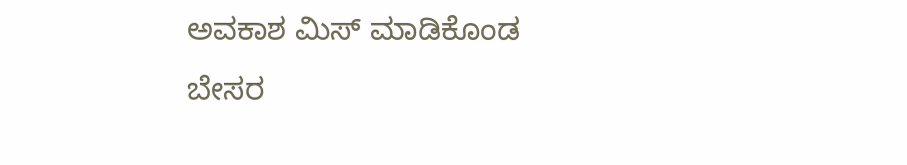ಅವಕಾಶ ಮಿಸ್ ಮಾಡಿಕೊಂಡ ಬೇಸರ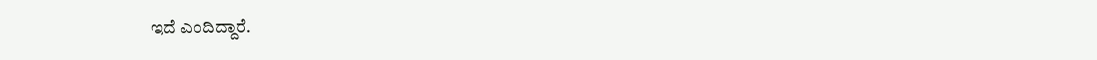ಇದೆ ಎಂದಿದ್ದಾರೆ.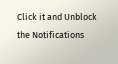Click it and Unblock the Notifications